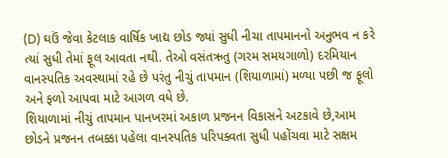(D) ઘઉં જેવા કેટલાક વાર્ષિક ખાદ્ય છોડ જ્યાં સુધી નીચા તાપમાનનો અનુભવ ન કરે ત્યાં સુધી તેમાં ફૂલ આવતા નથી. તેઓ વસંતઋતુ (ગરમ સમયગાળો) દરમિયાન વાનસ્પતિક અવસ્થામાં રહે છે પરંતુ નીચું તાપમાન (શિયાળામાં) મળ્યા પછી જ ફૂલો અને ફળો આપવા માટે આગળ વધે છે.
શિયાળામાં નીચું તાપમાન પાનખરમાં અકાળ પ્રજનન વિકાસને અટકાવે છે,આમ છોડને પ્રજનન તબક્કા પહેલા વાનસ્પતિક પરિપક્વતા સુધી પહોંચવા માટે સક્ષમ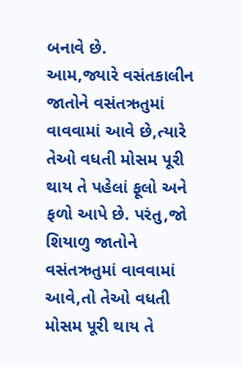બનાવે છે.
આમ,જ્યારે વસંતકાલીન જાતોને વસંતઋતુમાં વાવવામાં આવે છે,ત્યારે તેઓ વધતી મોસમ પૂરી થાય તે પહેલાં ફૂલો અને ફળો આપે છે. પરંતુ,જો શિયાળુ જાતોને વસંતઋતુમાં વાવવામાં આવે,તો તેઓ વધતી મોસમ પૂરી થાય તે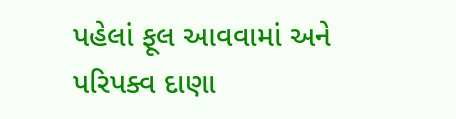પહેલાં ફૂલ આવવામાં અને પરિપક્વ દાણા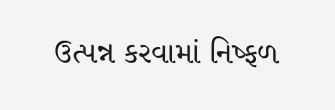ઉત્પન્ન કરવામાં નિષ્ફળ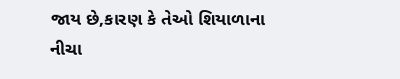જાય છે,કારણ કે તેઓ શિયાળાના નીચા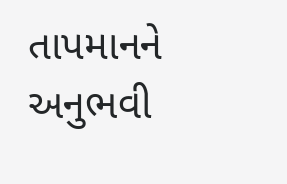તાપમાનને અનુભવી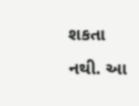શકતા નથી. આ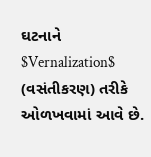ઘટનાને $Vernalization$ (વસંતીકરણ) તરીકે ઓળખવામાં આવે છે.